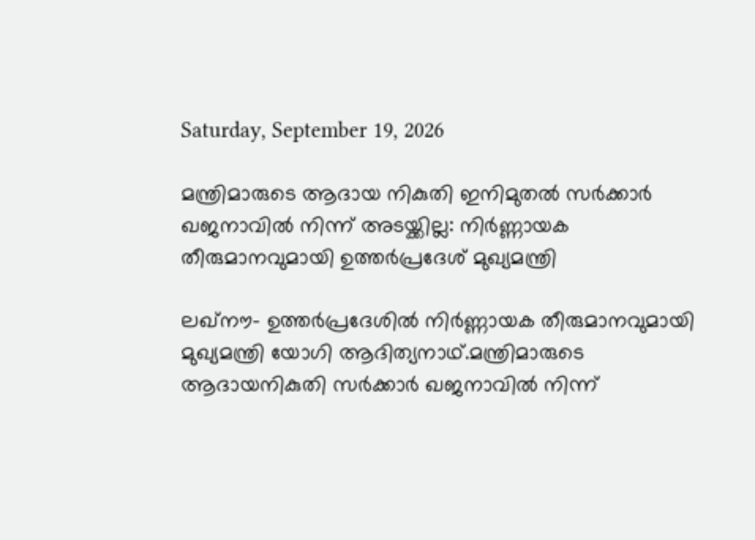Saturday, September 19, 2026

മന്ത്രിമാരുടെ ആദായ നികുതി ഇനിമുതല്‍ സർക്കാർ ഖജനാവിൽ നിന്ന് അടയ്ക്കില്ല: നിർണ്ണായക തീരുമാനവുമായി ഉത്തര്‍പ്രദേശ് മുഖ്യമന്ത്രി

ലഖ്നൗ- ഉത്തര്‍പ്രദേശില്‍ നിർണ്ണായക തീരുമാനവുമായി മുഖ്യമന്ത്രി യോഗി ആദിത്യനാഥ്.മന്ത്രിമാരുടെ ആദായനികുതി സർക്കാർ ഖജനാവിൽ നിന്ന്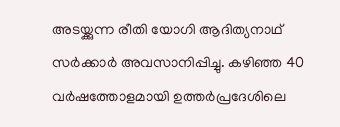അടയ്ക്കുന്ന രീതി യോഗി ആദിത്യനാഥ് സർക്കാർ അവസാനിപ്പിച്ചു. കഴിഞ്ഞ 40 വർഷത്തോളമായി ഉത്തർപ്രദേശിലെ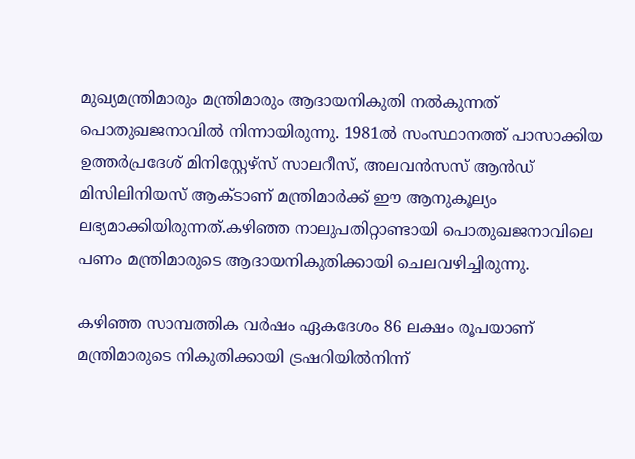മുഖ്യമന്ത്രിമാരും മന്ത്രിമാരും ആദായനികുതി നൽകുന്നത് പൊതുഖജനാവിൽ നിന്നായിരുന്നു. 1981ൽ സംസ്ഥാനത്ത് പാസാക്കിയ ഉത്തർപ്രദേശ് മിനിസ്റ്റേഴ്‌സ് സാലറീസ്, അലവൻസസ് ആൻഡ് മിസിലിനിയസ് ആക്ടാണ് മന്ത്രിമാർക്ക് ഈ ആനുകൂല്യം ലഭ്യമാക്കിയിരുന്നത്.കഴിഞ്ഞ നാലുപതിറ്റാണ്ടായി പൊതുഖജനാവിലെ പണം മന്ത്രിമാരുടെ ആദായനികുതിക്കായി ചെലവഴിച്ചിരുന്നു.

കഴിഞ്ഞ സാമ്പത്തിക വർഷം ഏകദേശം 86 ലക്ഷം രൂപയാണ് മന്ത്രിമാരുടെ നികുതിക്കായി ട്രഷറിയിൽനിന്ന്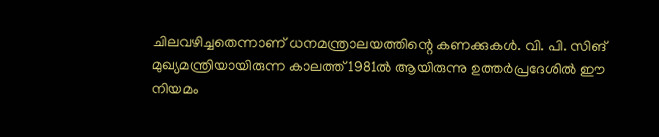ചിലവഴിച്ചതെന്നാണ് ധനമന്ത്രാലയത്തിന്റെ കണക്കുകൾ. വി. പി. സിങ് മുഖ്യമന്ത്രിയായിരുന്ന കാലത്ത് 1981ൽ ആയിരുന്നു ഉത്തർപ്രദേശിൽ ഈ നിയമം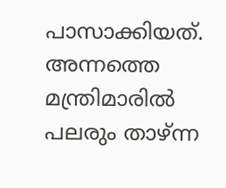പാസാക്കിയത്. അന്നത്തെ മന്ത്രിമാരിൽ പലരും താഴ്ന്ന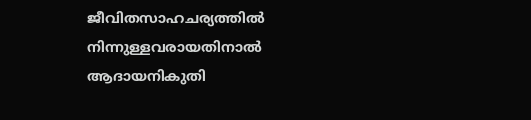ജീവിതസാഹചര്യത്തിൽ നിന്നുള്ളവരായതിനാൽ ആദായനികുതി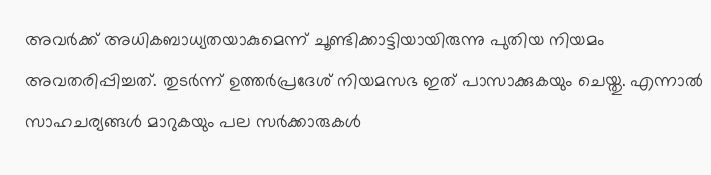അവർക്ക് അധികബാധ്യതയാകുമെന്ന് ചൂണ്ടിക്കാട്ടിയായിരുന്നു പുതിയ നിയമം അവതരിപ്പിച്ചത്. തുടർന്ന് ഉത്തർപ്രദേശ് നിയമസഭ ഇത് പാസാക്കുകയും ചെയ്തു. എന്നാൽ സാഹചര്യങ്ങൾ മാറുകയും പല സർക്കാരുകൾ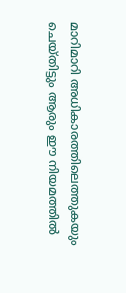മാറിമാറി അധികാരത്തിലെത്തുകയും ചെയ്തിട്ടും ആരും ഈ നിയമത്തിൽ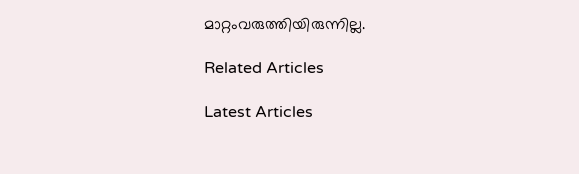മാറ്റംവരുത്തിയിരുന്നില്ല.

Related Articles

Latest Articles